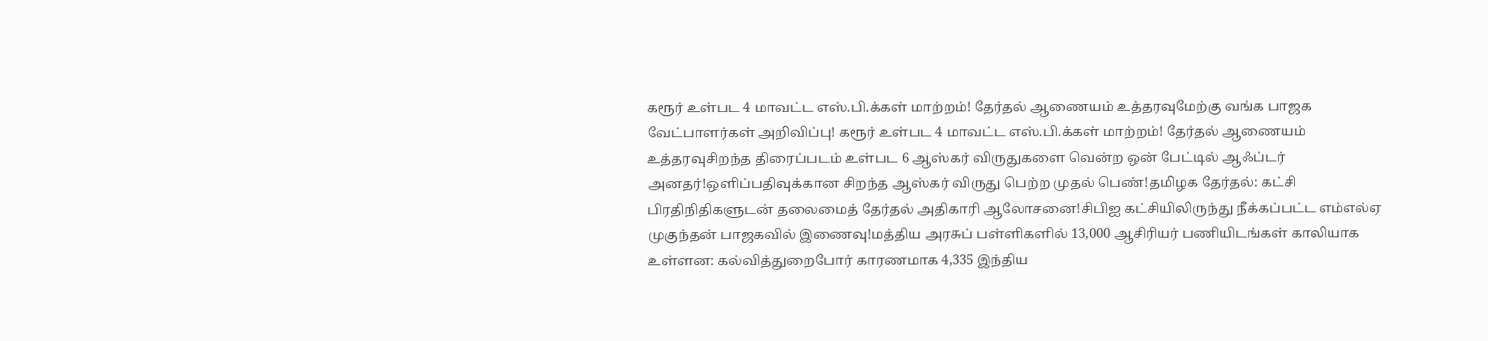கரூர் உள்பட 4 மாவட்ட எஸ்.பி.க்கள் மாற்றம்! தேர்தல் ஆணையம் உத்தரவுமேற்கு வங்க பாஜக வேட்பாளர்கள் அறிவிப்பு! கரூர் உள்பட 4 மாவட்ட எஸ்.பி.க்கள் மாற்றம்! தேர்தல் ஆணையம் உத்தரவுசிறந்த திரைப்படம் உள்பட 6 ஆஸ்கர் விருதுகளை வென்ற ஒன் பேட்டில் ஆஃப்டர் அனதர்!ஒளிப்பதிவுக்கான சிறந்த ஆஸ்கர் விருது பெற்ற முதல் பெண்!தமிழக தேர்தல்: கட்சி பிரதிநிதிகளுடன் தலைமைத் தேர்தல் அதிகாரி ஆலோசனை!சிபிஐ கட்சியிலிருந்து நீக்கப்பட்ட எம்எல்ஏ முகுந்தன் பாஜகவில் இணைவு!மத்திய அரசுப் பள்ளிகளில் 13,000 ஆசிரியர் பணியிடங்கள் காலியாக உள்ளன: கல்வித்துறைபோர் காரணமாக 4,335 இந்திய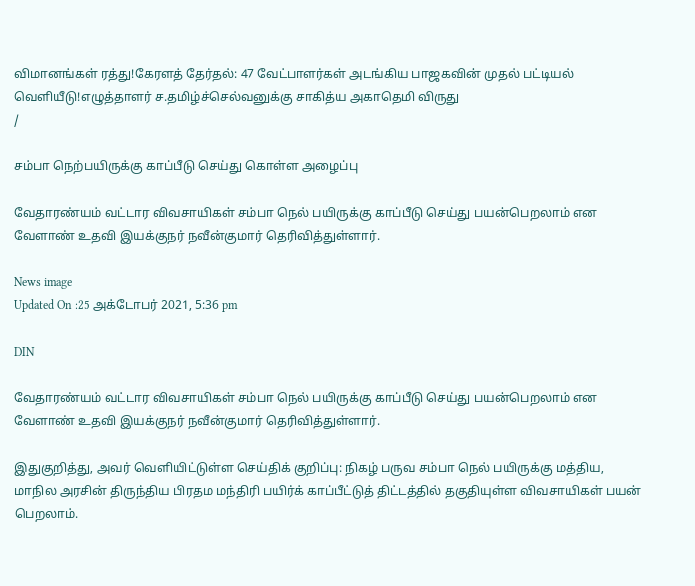விமானங்கள் ரத்து!கேரளத் தேர்தல்: 47 வேட்பாளர்கள் அடங்கிய பாஜகவின் முதல் பட்டியல் வெளியீடு!எழுத்தாளர் ச.தமிழ்ச்செல்வனுக்கு சாகித்ய அகாதெமி விருது
/

சம்பா நெற்பயிருக்கு காப்பீடு செய்து கொள்ள அழைப்பு

வேதாரண்யம் வட்டார விவசாயிகள் சம்பா நெல் பயிருக்கு காப்பீடு செய்து பயன்பெறலாம் என வேளாண் உதவி இயக்குநர் நவீன்குமார் தெரிவித்துள்ளார்.

News image
Updated On :25 அக்டோபர் 2021, 5:36 pm

DIN

வேதாரண்யம் வட்டார விவசாயிகள் சம்பா நெல் பயிருக்கு காப்பீடு செய்து பயன்பெறலாம் என வேளாண் உதவி இயக்குநர் நவீன்குமார் தெரிவித்துள்ளார்.

இதுகுறித்து, அவர் வெளியிட்டுள்ள செய்திக் குறிப்பு: நிகழ் பருவ சம்பா நெல் பயிருக்கு மத்திய, மாநில அரசின் திருந்திய பிரதம மந்திரி பயிர்க் காப்பீட்டுத் திட்டத்தில் தகுதியுள்ள விவசாயிகள் பயன் பெறலாம்.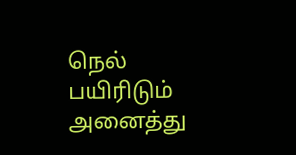நெல் பயிரிடும் அனைத்து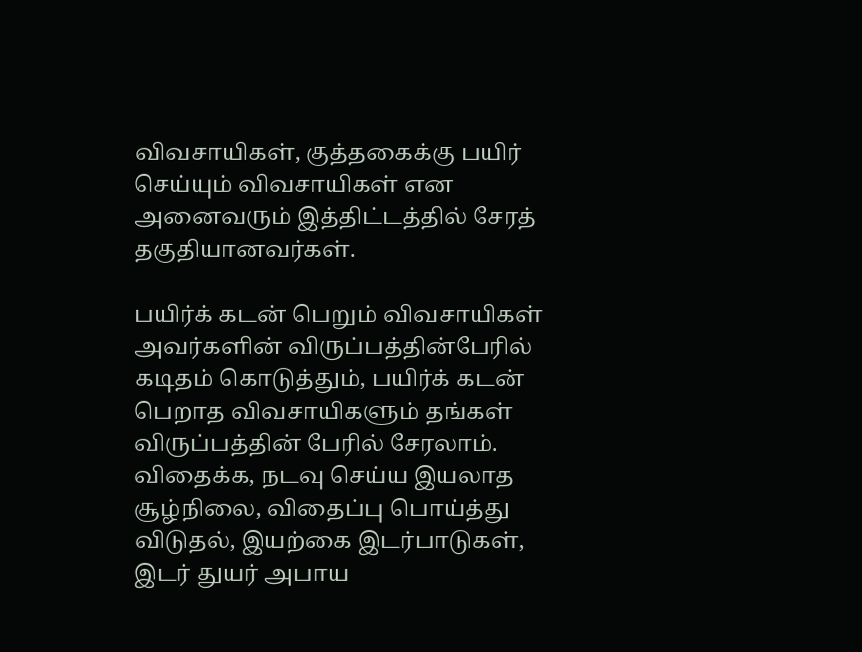விவசாயிகள், குத்தகைக்கு பயிர் செய்யும் விவசாயிகள் என அனைவரும் இத்திட்டத்தில் சேரத் தகுதியானவர்கள்.

பயிர்க் கடன் பெறும் விவசாயிகள் அவர்களின் விருப்பத்தின்பேரில் கடிதம் கொடுத்தும், பயிர்க் கடன் பெறாத விவசாயிகளும் தங்கள் விருப்பத்தின் பேரில் சேரலாம். விதைக்க, நடவு செய்ய இயலாத சூழ்நிலை, விதைப்பு பொய்த்து விடுதல், இயற்கை இடர்பாடுகள், இடர் துயர் அபாய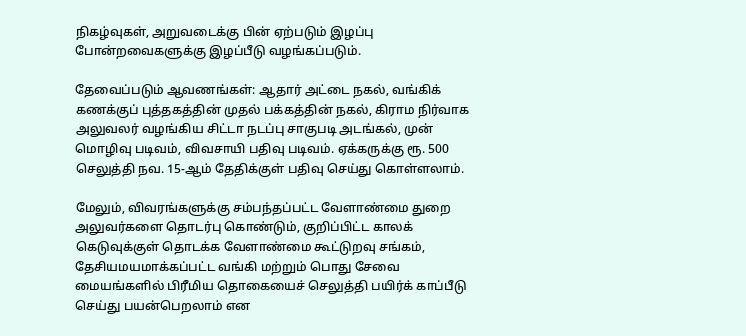நிகழ்வுகள், அறுவடைக்கு பின் ஏற்படும் இழப்பு போன்றவைகளுக்கு இழப்பீடு வழங்கப்படும்.

தேவைப்படும் ஆவணங்கள்: ஆதார் அட்டை நகல், வங்கிக் கணக்குப் புத்தகத்தின் முதல் பக்கத்தின் நகல், கிராம நிர்வாக அலுவலர் வழங்கிய சிட்டா நடப்பு சாகுபடி அடங்கல், முன் மொழிவு படிவம், விவசாயி பதிவு படிவம். ஏக்கருக்கு ரூ. 500 செலுத்தி நவ. 15-ஆம் தேதிக்குள் பதிவு செய்து கொள்ளலாம்.

மேலும், விவரங்களுக்கு சம்பந்தப்பட்ட வேளாண்மை துறை அலுவர்களை தொடர்பு கொண்டும், குறிப்பிட்ட காலக் கெடுவுக்குள் தொடக்க வேளாண்மை கூட்டுறவு சங்கம், தேசியமயமாக்கப்பட்ட வங்கி மற்றும் பொது சேவை மையங்களில் பிரீமிய தொகையைச் செலுத்தி பயிர்க் காப்பீடு செய்து பயன்பெறலாம் என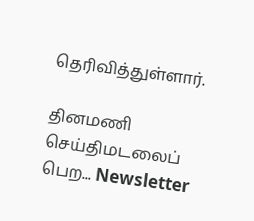தெரிவித்துள்ளார்.

தினமணி செய்திமடலைப் பெற... Newsletter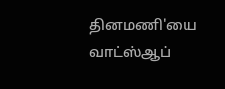தினமணி'யை வாட்ஸ்ஆப்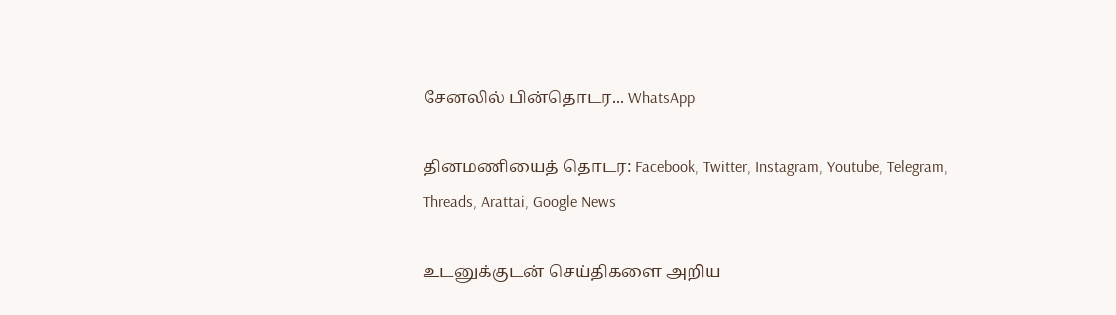சேனலில் பின்தொடர... WhatsApp

தினமணியைத் தொடர: Facebook, Twitter, Instagram, Youtube, Telegram, Threads, Arattai, Google News

உடனுக்குடன் செய்திகளை அறிய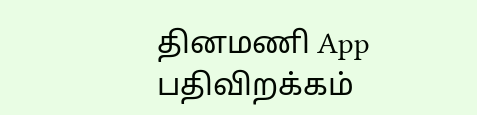தினமணி App பதிவிறக்கம்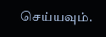செய்யவும்.